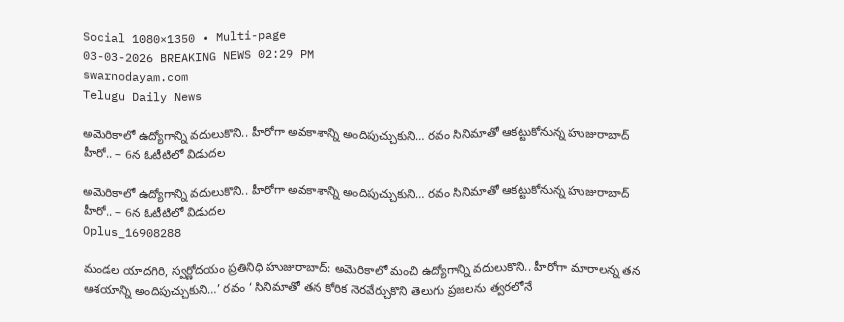Social 1080×1350 • Multi-page
03-03-2026 BREAKING NEWS 02:29 PM
swarnodayam.com
Telugu Daily News

అమెరికాలో ఉద్యోగాన్ని వదులుకొని.. హీరోగా అవకాశాన్ని అందిపుచ్చుకుని… రవం సినిమాతో ఆకట్టుకోనున్న హుజురాబాద్ హీరో.. – 6న ఓటీటిలో విడుదల

అమెరికాలో ఉద్యోగాన్ని వదులుకొని.. హీరోగా అవకాశాన్ని అందిపుచ్చుకుని… రవం సినిమాతో ఆకట్టుకోనున్న హుజురాబాద్ హీరో.. – 6న ఓటీటిలో విడుదల
Oplus_16908288

మండల యాదగిరి, స్వర్ణోదయం ప్రతినిధి హుజురాబాద్: అమెరికాలో మంచి ఉద్యోగాన్ని వదులుకొని.. హీరోగా మారాలన్న తన ఆశయాన్ని అందిపుచ్చుకుని…’ రవం ‘ సినిమాతో తన కోరిక నెరవేర్చుకొని తెలుగు ప్రజలను త్వరలోనే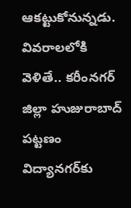ఆకట్టుకోనున్నడు. వివరాలలోకి వెళితే.. కరీంనగర్ జిల్లా హుజురాబాద్ పట్టణం విద్యానగర్‌కు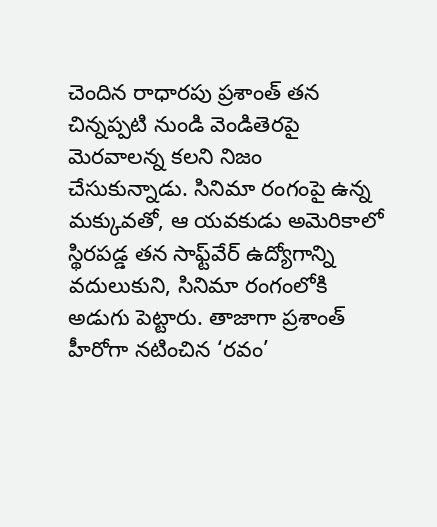చెందిన రాధారపు ప్రశాంత్ తన చిన్నప్పటి నుండి వెండితెరపై మెరవాలన్న కలని నిజం చేసుకున్నాడు. సినిమా రంగంపై ఉన్న మక్కువతో, ఆ యవకుడు అమెరికాలో స్థిరపడ్డ తన సాఫ్ట్‌వేర్ ఉద్యోగాన్ని వదులుకుని, సినిమా రంగంలోకి అడుగు పెట్టారు. తాజాగా ప్రశాంత్ హీరోగా నటించిన ‘రవం’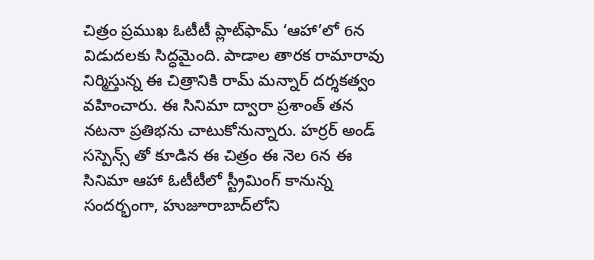చిత్రం ప్రముఖ ఓటీటీ ప్లాట్‌ఫామ్ ‘ఆహా’లో 6న విడుదలకు సిద్ధమైంది. పాడాల తారక రామారావు నిర్మిస్తున్న ఈ చిత్రానికి రామ్ మన్నార్ దర్శకత్వం వహించారు. ఈ సినిమా ద్వారా ప్రశాంత్ తన నటనా ప్రతిభను చాటుకోనున్నారు. హర్రర్ అండ్ సస్పెన్స్ తో కూడిన ఈ చిత్రం ఈ నెల 6న ఈ సినిమా ఆహా ఓటీటీలో స్ట్రీమింగ్ కానున్న సందర్భంగా, హుజూరాబాద్‌లోని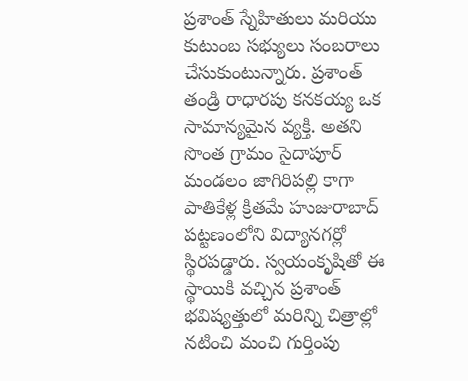ప్రశాంత్ స్నేహితులు మరియు కుటుంబ సభ్యులు సంబరాలు చేసుకుంటున్నారు. ప్రశాంత్ తండ్రి రాధారపు కనకయ్య ఒక సామాన్యమైన వ్యక్తి. అతని సొంత గ్రామం సైదాపూర్ మండలం జాగిరిపల్లి కాగా పాతికేళ్ల క్రితమే హుజురాబాద్ పట్టణంలోని విద్యానగర్లో స్థిరపడ్డారు. స్వయంకృషితో ఈ స్థాయికి వచ్చిన ప్రశాంత్ భవిష్యత్తులో మరిన్ని చిత్రాల్లో నటించి మంచి గుర్తింపు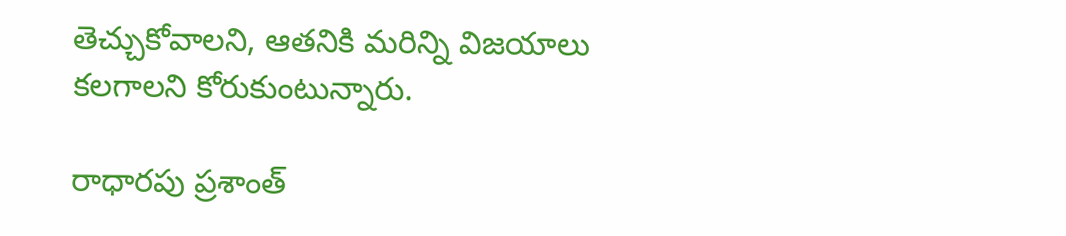తెచ్చుకోవాలని, ఆతనికి మరిన్ని విజయాలు కలగాలని కోరుకుంటున్నారు.

రాధారపు ప్రశాంత్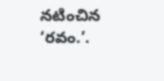నటించిన ‘రవం.’.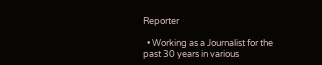Reporter

  • Working as a Journalist for the past 30 years in various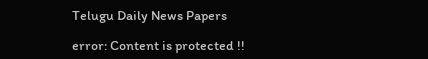Telugu Daily News Papers

error: Content is protected !!